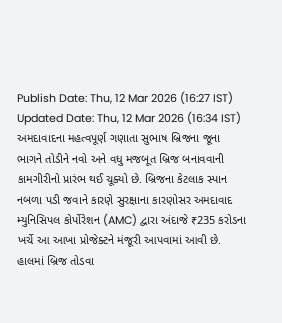Publish Date: Thu, 12 Mar 2026 (16:27 IST)
Updated Date: Thu, 12 Mar 2026 (16:34 IST)
અમદાવાદના મહત્વપૂર્ણ ગણાતા સુભાષ બ્રિજના જૂના ભાગને તોડીને નવો અને વધુ મજબૂત બ્રિજ બનાવવાની કામગીરીનો પ્રારંભ થઈ ચૂક્યો છે. બ્રિજના કેટલાક સ્પાન નબળા પડી જવાને કારણે સુરક્ષાના કારણોસર અમદાવાદ મ્યુનિસિપલ કોર્પોરેશન (AMC) દ્વારા અંદાજે ₹235 કરોડના ખર્ચે આ આખા પ્રોજેક્ટને મંજૂરી આપવામાં આવી છે. હાલમાં બ્રિજ તોડવા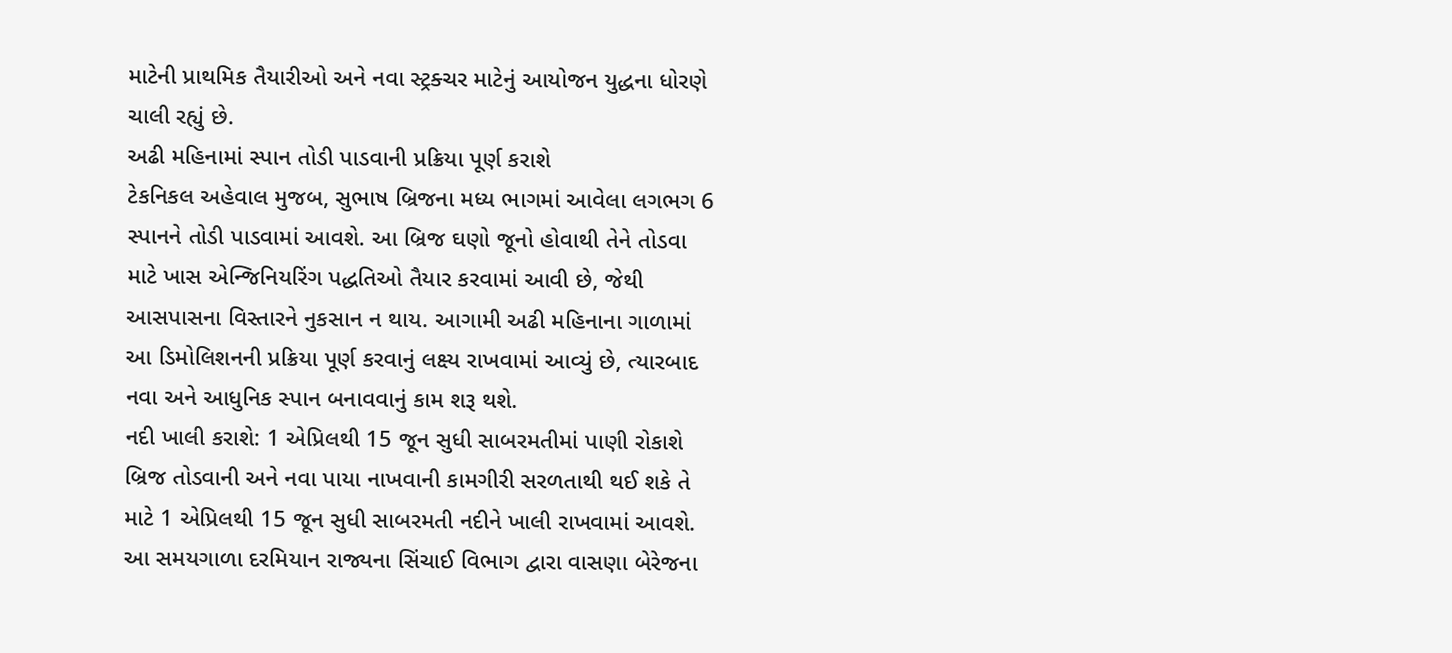માટેની પ્રાથમિક તૈયારીઓ અને નવા સ્ટ્રક્ચર માટેનું આયોજન યુદ્ધના ધોરણે ચાલી રહ્યું છે.
અઢી મહિનામાં સ્પાન તોડી પાડવાની પ્રક્રિયા પૂર્ણ કરાશે
ટેકનિકલ અહેવાલ મુજબ, સુભાષ બ્રિજના મધ્ય ભાગમાં આવેલા લગભગ 6 સ્પાનને તોડી પાડવામાં આવશે. આ બ્રિજ ઘણો જૂનો હોવાથી તેને તોડવા માટે ખાસ એન્જિનિયરિંગ પદ્ધતિઓ તૈયાર કરવામાં આવી છે, જેથી આસપાસના વિસ્તારને નુકસાન ન થાય. આગામી અઢી મહિનાના ગાળામાં આ ડિમોલિશનની પ્રક્રિયા પૂર્ણ કરવાનું લક્ષ્ય રાખવામાં આવ્યું છે, ત્યારબાદ નવા અને આધુનિક સ્પાન બનાવવાનું કામ શરૂ થશે.
નદી ખાલી કરાશે: 1 એપ્રિલથી 15 જૂન સુધી સાબરમતીમાં પાણી રોકાશે
બ્રિજ તોડવાની અને નવા પાયા નાખવાની કામગીરી સરળતાથી થઈ શકે તે માટે 1 એપ્રિલથી 15 જૂન સુધી સાબરમતી નદીને ખાલી રાખવામાં આવશે. આ સમયગાળા દરમિયાન રાજ્યના સિંચાઈ વિભાગ દ્વારા વાસણા બેરેજના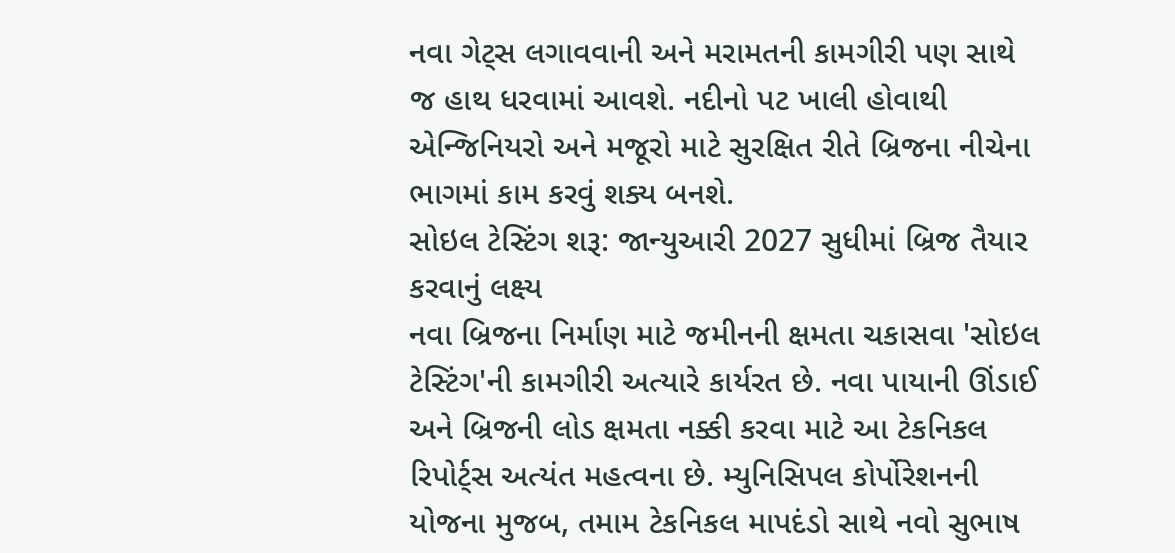નવા ગેટ્સ લગાવવાની અને મરામતની કામગીરી પણ સાથે જ હાથ ધરવામાં આવશે. નદીનો પટ ખાલી હોવાથી એન્જિનિયરો અને મજૂરો માટે સુરક્ષિત રીતે બ્રિજના નીચેના ભાગમાં કામ કરવું શક્ય બનશે.
સોઇલ ટેસ્ટિંગ શરૂ: જાન્યુઆરી 2027 સુધીમાં બ્રિજ તૈયાર કરવાનું લક્ષ્ય
નવા બ્રિજના નિર્માણ માટે જમીનની ક્ષમતા ચકાસવા 'સોઇલ ટેસ્ટિંગ'ની કામગીરી અત્યારે કાર્યરત છે. નવા પાયાની ઊંડાઈ અને બ્રિજની લોડ ક્ષમતા નક્કી કરવા માટે આ ટેકનિકલ રિપોર્ટ્સ અત્યંત મહત્વના છે. મ્યુનિસિપલ કોર્પોરેશનની યોજના મુજબ, તમામ ટેકનિકલ માપદંડો સાથે નવો સુભાષ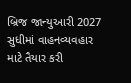બ્રિજ જાન્યુઆરી 2027 સુધીમાં વાહનવ્યવહાર માટે તૈયાર કરી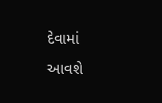દેવામાં આવશે